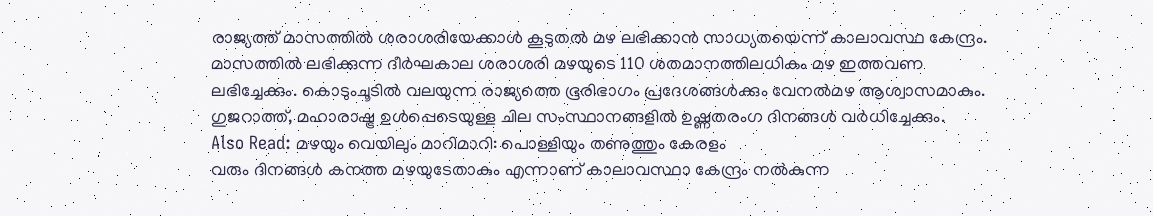രാജ്യത്ത് മാസത്തിൽ ശരാശരിയേക്കാൾ കൂടുതൽ മഴ ലഭിക്കാൻ സാധ്യതയെന്ന് കാലാവസ്ഥ കേന്ദ്രം. മാസത്തിൽ ലഭിക്കുന്ന ദീർഘകാല ശരാശരി മഴയുടെ 110 ശതമാനത്തിലധികം മഴ ഇത്തവണ ലഭിച്ചേക്കും. കൊടുംചൂടിൽ വലയുന്ന രാജ്യത്തെ ഭൂരിഭാഗം പ്രദേശങ്ങൾക്കും വേനൽമഴ ആശ്വാസമാകും. ഗുജറാത്ത്, മഹാരാഷ്ട്ര ഉൾപ്പെടെയുള്ള ചില സംസ്ഥാനങ്ങളിൽ ഉഷ്ണതരംഗ ദിനങ്ങൾ വർധിച്ചേക്കും.
Also Read: മഴയും വെയിലും മാറിമാറി: പൊള്ളിയും തണുത്തും കേരളം
വരും ദിനങ്ങൾ കനത്ത മഴയുടേതാകും എന്നാണ് കാലാവസ്ഥാ കേന്ദ്രം നൽകുന്ന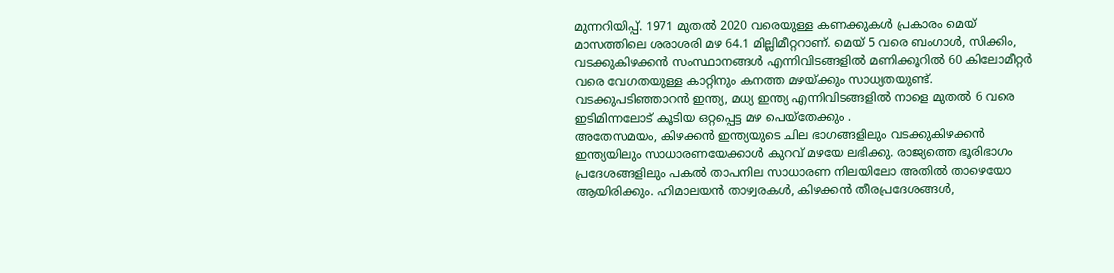മുന്നറിയിപ്പ്. 1971 മുതൽ 2020 വരെയുള്ള കണക്കുകൾ പ്രകാരം മെയ് മാസത്തിലെ ശരാശരി മഴ 64.1 മില്ലിമീറ്ററാണ്. മെയ് 5 വരെ ബംഗാൾ, സിക്കിം, വടക്കുകിഴക്കൻ സംസ്ഥാനങ്ങൾ എന്നിവിടങ്ങളിൽ മണിക്കൂറിൽ 60 കിലോമീറ്റർ വരെ വേഗതയുള്ള കാറ്റിനും കനത്ത മഴയ്ക്കും സാധ്യതയുണ്ട്. വടക്കുപടിഞ്ഞാറൻ ഇന്ത്യ, മധ്യ ഇന്ത്യ എന്നിവിടങ്ങളിൽ നാളെ മുതൽ 6 വരെ ഇടിമിന്നലോട് കൂടിയ ഒറ്റപ്പെട്ട മഴ പെയ്തേക്കും .
അതേസമയം, കിഴക്കൻ ഇന്ത്യയുടെ ചില ഭാഗങ്ങളിലും വടക്കുകിഴക്കൻ ഇന്ത്യയിലും സാധാരണയേക്കാൾ കുറവ് മഴയേ ലഭിക്കു. രാജ്യത്തെ ഭൂരിഭാഗം പ്രദേശങ്ങളിലും പകൽ താപനില സാധാരണ നിലയിലോ അതിൽ താഴെയോ ആയിരിക്കും. ഹിമാലയൻ താഴ്വരകൾ, കിഴക്കൻ തീരപ്രദേശങ്ങൾ,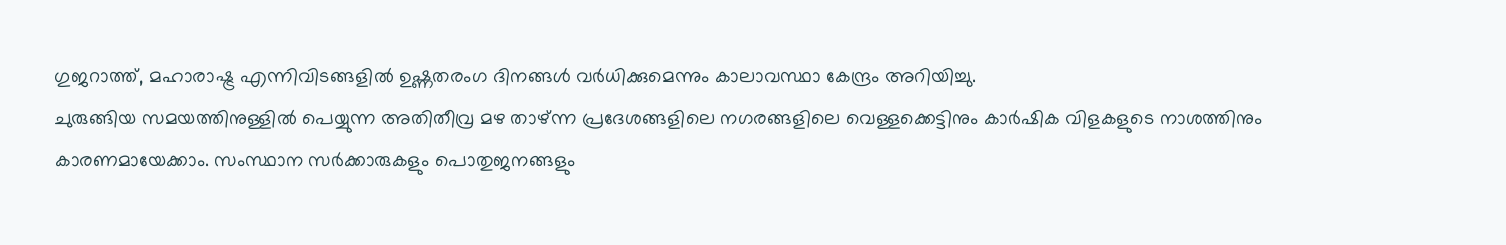ഗുജറാത്ത്, മഹാരാഷ്ട്ര എന്നിവിടങ്ങളിൽ ഉഷ്ണതരംഗ ദിനങ്ങൾ വർധിക്കുമെന്നും കാലാവസ്ഥാ കേന്ദ്രം അറിയിച്ചു.
ചുരുങ്ങിയ സമയത്തിനുള്ളിൽ പെയ്യുന്ന അതിതീവ്ര മഴ താഴ്ന്ന പ്രദേശങ്ങളിലെ നഗരങ്ങളിലെ വെള്ളക്കെട്ടിനും കാർഷിക വിളകളുടെ നാശത്തിനും കാരണമായേക്കാം. സംസ്ഥാന സർക്കാരുകളും പൊതുജനങ്ങളും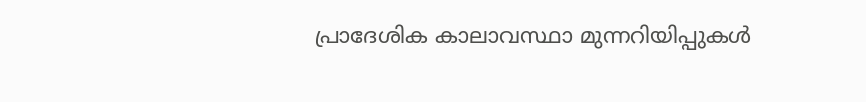പ്രാദേശിക കാലാവസ്ഥാ മുന്നറിയിപ്പുകൾ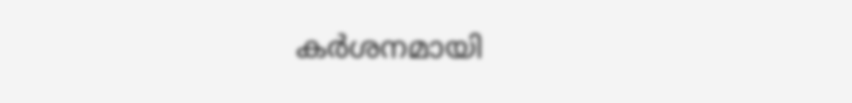കർശനമായി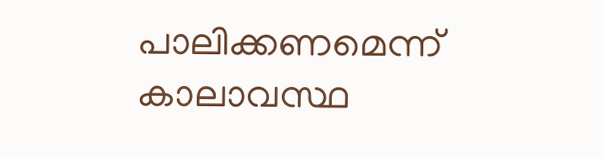പാലിക്കണമെന്ന് കാലാവസ്ഥ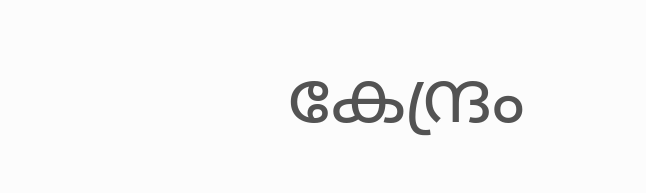കേന്ദ്രം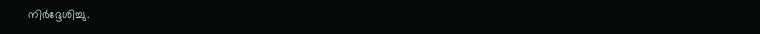നിർദ്ദേശിച്ചു.